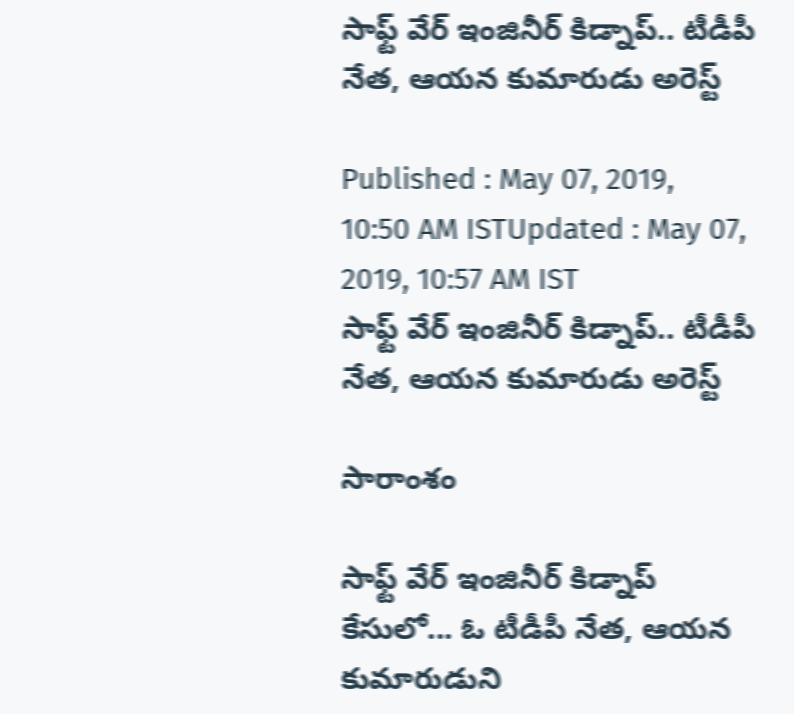సాఫ్ట్ వేర్ ఇంజినీర్ కిడ్నాప్.. టీడీపీ నేత, ఆయన కుమారుడు అరెస్ట్

Published : May 07, 2019, 10:50 AM ISTUpdated : May 07, 2019, 10:57 AM IST
సాఫ్ట్ వేర్ ఇంజినీర్ కిడ్నాప్.. టీడీపీ నేత, ఆయన కుమారుడు అరెస్ట్

సారాంశం

సాఫ్ట్ వేర్ ఇంజినీర్ కిడ్నాప్ కేసులో... ఓ టీడీపీ నేత, ఆయన కుమారుడుని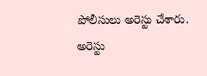పోలీసులు అరెస్టు చేశారు. అరెస్టు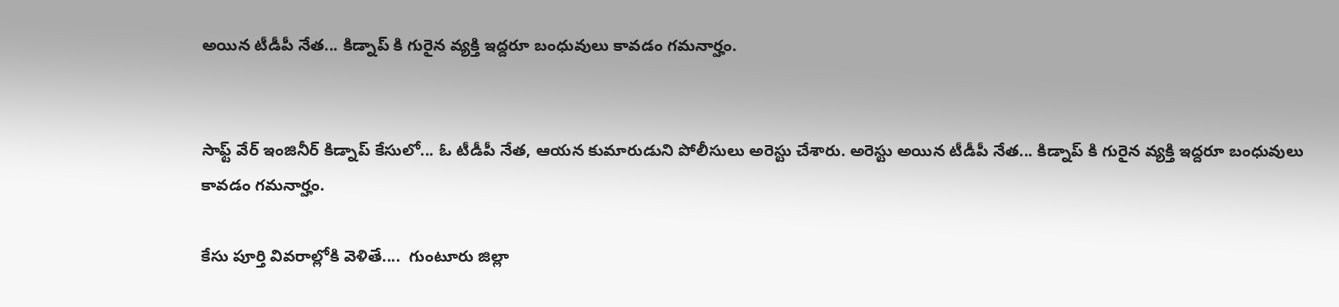అయిన టీడీపీ నేత... కిడ్నాప్ కి గురైన వ్యక్తి ఇద్దరూ బంధువులు కావడం గమనార్హం.


సాఫ్ట్ వేర్ ఇంజినీర్ కిడ్నాప్ కేసులో... ఓ టీడీపీ నేత, ఆయన కుమారుడుని పోలీసులు అరెస్టు చేశారు. అరెస్టు అయిన టీడీపీ నేత... కిడ్నాప్ కి గురైన వ్యక్తి ఇద్దరూ బంధువులు కావడం గమనార్హం.

కేసు పూర్తి వివరాల్లోకి వెళితే....  గుంటూరు జిల్లా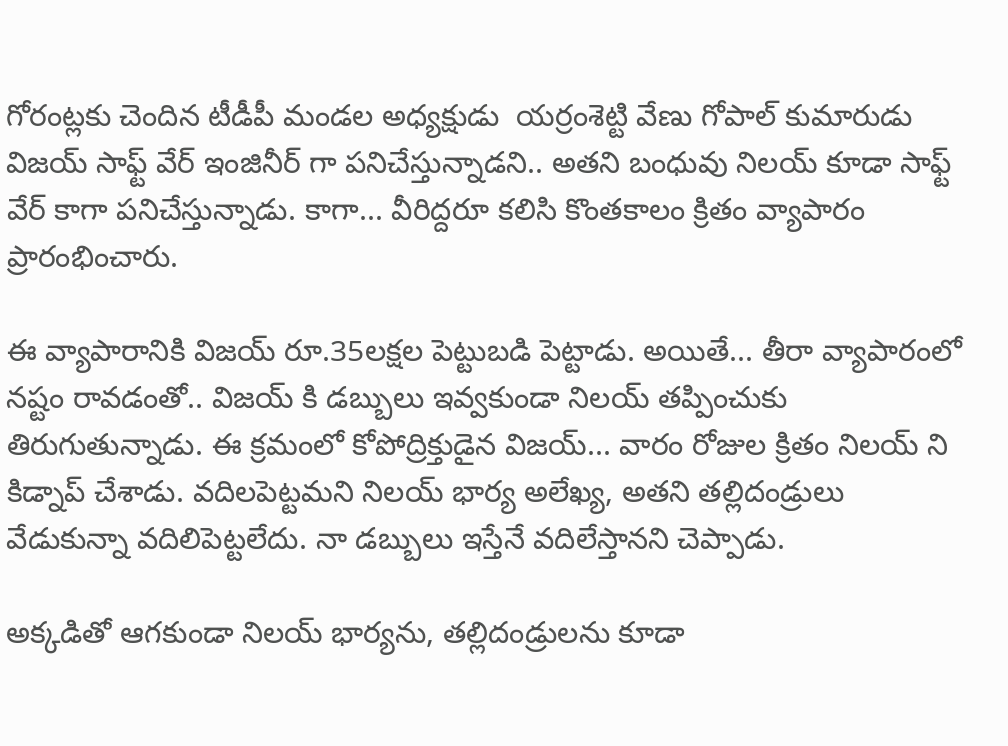గోరంట్లకు చెందిన టీడీపీ మండల అధ్యక్షుడు  యర్రంశెట్టి వేణు గోపాల్ కుమారుడు విజయ్ సాఫ్ట్ వేర్ ఇంజినీర్ గా పనిచేస్తున్నాడని.. అతని బంధువు నిలయ్ కూడా సాఫ్ట్ వేర్ కాగా పనిచేస్తున్నాడు. కాగా... వీరిద్దరూ కలిసి కొంతకాలం క్రితం వ్యాపారం ప్రారంభించారు.

ఈ వ్యాపారానికి విజయ్ రూ.35లక్షల పెట్టుబడి పెట్టాడు. అయితే... తీరా వ్యాపారంలో నష్టం రావడంతో.. విజయ్ కి డబ్బులు ఇవ్వకుండా నిలయ్ తప్పించుకు తిరుగుతున్నాడు. ఈ క్రమంలో కోపోద్రిక్తుడైన విజయ్... వారం రోజుల క్రితం నిలయ్ ని కిడ్నాప్ చేశాడు. వదిలపెట్టమని నిలయ్ భార్య అలేఖ్య, అతని తల్లిదండ్రులు వేడుకున్నా వదిలిపెట్టలేదు. నా డబ్బులు ఇస్తేనే వదిలేస్తానని చెప్పాడు.

అక్కడితో ఆగకుండా నిలయ్ భార్యను, తల్లిదండ్రులను కూడా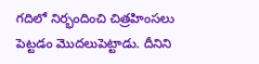గదిలో నిర్భందించి చిత్రహింసలు పెట్టడం మొదలుపెట్టాడు. దీనిని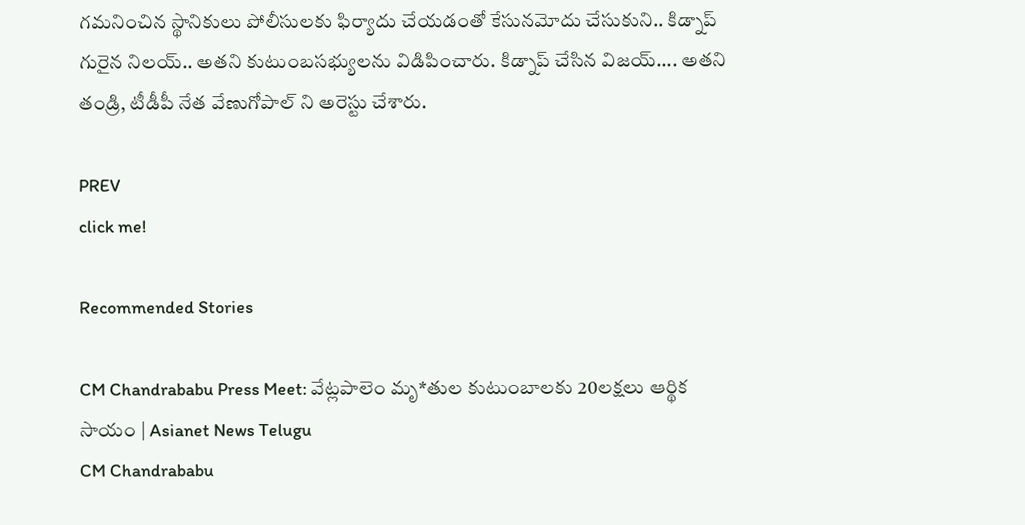గమనించిన స్థానికులు పోలీసులకు ఫిర్యాదు చేయడంతో కేసునమోదు చేసుకుని.. కిడ్నాప్ గురైన నిలయ్.. అతని కుటుంబసభ్యులను విడిపించారు. కిడ్నాప్ చేసిన విజయ్.... అతని తండ్రి, టీడీపీ నేత వేణుగోపాల్ ని అరెస్టు చేశారు.

PREV
click me!

Recommended Stories

CM Chandrababu Press Meet: వేట్లపాలెం మృ*తుల కుటుంబాలకు 20లక్షలు ఆర్థిక సాయం | Asianet News Telugu
CM Chandrababu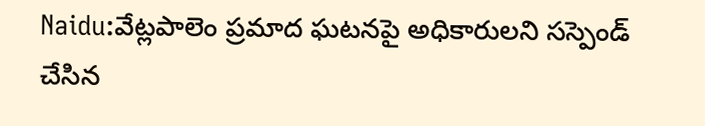Naidu:వేట్లపాలెం ప్రమాద ఘటనపై అధికారులని సస్పెండ్ చేసిన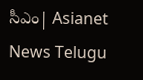సీఎం| Asianet News Telugu